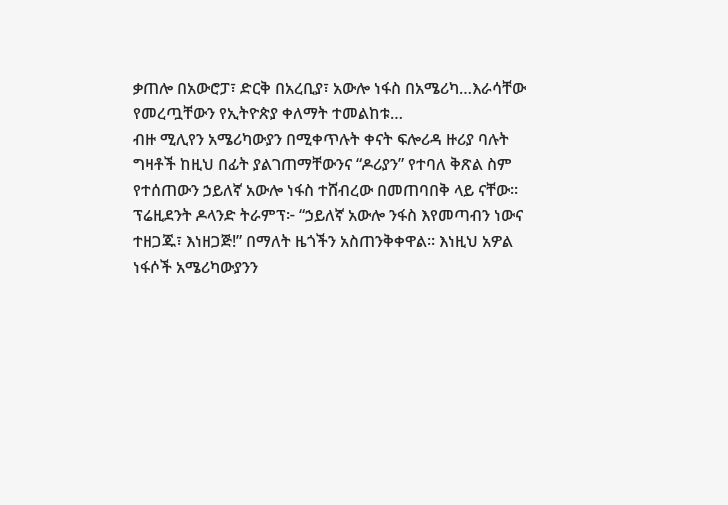ቃጠሎ በአውሮፓ፣ ድርቅ በአረቢያ፣ አውሎ ነፋስ በአሜሪካ…እራሳቸው የመረጧቸውን የኢትዮጵያ ቀለማት ተመልከቱ…
ብዙ ሚሊየን አሜሪካውያን በሚቀጥሉት ቀናት ፍሎሪዳ ዙሪያ ባሉት ግዛቶች ከዚህ በፊት ያልገጠማቸውንና “ዶሪያን” የተባለ ቅጽል ስም የተሰጠውን ኃይለኛ አውሎ ነፋስ ተሸብረው በመጠባበቅ ላይ ናቸው። ፕሬዚደንት ዶላንድ ትራምፕ፦ “ኃይለኛ አውሎ ንፋስ እየመጣብን ነውና ተዘጋጁ፣ እነዘጋጅ!” በማለት ዜጎችን አስጠንቅቀዋል። እነዚህ አዎል ነፋሶች አሜሪካውያንን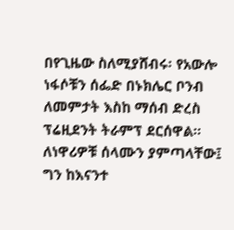በየጊዜው ስለሚያሸብሩ፡ የአውሎ ነፋሶቹን ሰፌድ በኑክሌር ቦንብ ለመምታት እስከ ማሰብ ድረስ ፕሬዚደንት ትራምፕ ደርሰዋል።
ለነዋሪዎቹ ሰላሙን ያምጣላቸው፤ ግን ከእናንተ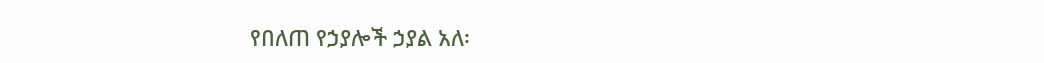የበለጠ የኃያሎች ኃያል አለ፡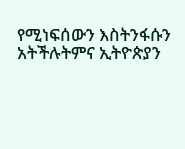የሚነፍሰውን እስትንፋሱን አትችሉትምና ኢትዮጵያን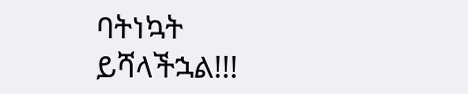ባትነኳት ይሻላችኋል!!!